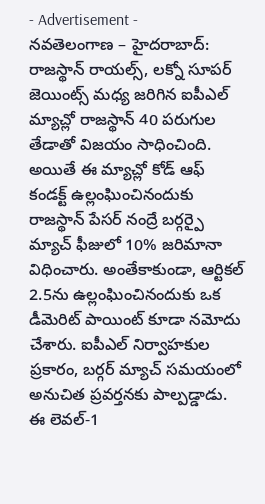- Advertisement -
నవతెలంగాణ – హైదరాబాద్: రాజస్థాన్ రాయల్స్, లక్నో సూపర్ జెయింట్స్ మధ్య జరిగిన ఐపీఎల్ మ్యాచ్లో రాజస్థాన్ 40 పరుగుల తేడాతో విజయం సాధించింది. అయితే ఈ మ్యాచ్లో కోడ్ ఆఫ్ కండక్ట్ ఉల్లంఘించినందుకు రాజస్థాన్ పేసర్ నంద్రే బర్గర్పై మ్యాచ్ ఫీజులో 10% జరిమానా విధించారు. అంతేకాకుండా, ఆర్టికల్ 2.5ను ఉల్లంఘించినందుకు ఒక డీమెరిట్ పాయింట్ కూడా నమోదు చేశారు. ఐపీఎల్ నిర్వాహకుల ప్రకారం, బర్గర్ మ్యాచ్ సమయంలో అనుచిత ప్రవర్తనకు పాల్పడ్డాడు. ఈ లెవల్-1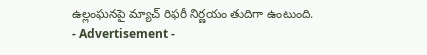ఉల్లంఘనపై మ్యాచ్ రిఫరీ నిర్ణయం తుదిగా ఉంటుంది.
- Advertisement -